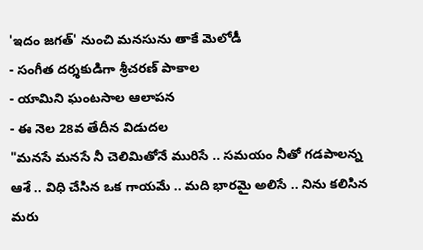'ఇదం జగత్' నుంచి మనసును తాకే మెలోడీ
- సంగీత దర్శకుడిగా శ్రీచరణ్ పాకాల
- యామిని ఘంటసాల ఆలాపన
- ఈ నెల 28వ తేదీన విడుదల
"మనసే మనసే నీ చెలిమితోనే మురిసే .. సమయం నీతో గడపాలన్న ఆశే .. విధి చేసిన ఒక గాయమే .. మది భారమై అలిసే .. నిను కలిసిన మరు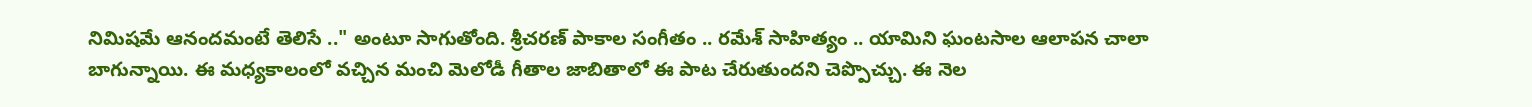నిమిషమే ఆనందమంటే తెలిసే .." అంటూ సాగుతోంది. శ్రీచరణ్ పాకాల సంగీతం .. రమేశ్ సాహిత్యం .. యామిని ఘంటసాల ఆలాపన చాలా బాగున్నాయి. ఈ మధ్యకాలంలో వచ్చిన మంచి మెలోడీ గీతాల జాబితాలో ఈ పాట చేరుతుందని చెప్పొచ్చు. ఈ నెల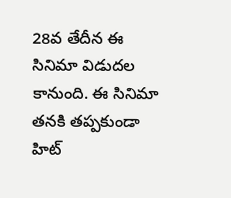28వ తేదీన ఈ సినిమా విడుదల కానుంది. ఈ సినిమా తనకి తప్పకుండా హిట్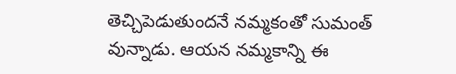తెచ్చిపెడుతుందనే నమ్మకంతో సుమంత్ వున్నాడు. ఆయన నమ్మకాన్ని ఈ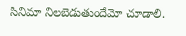సినిమా నిలబెడుతుందేమో చూడాలి.